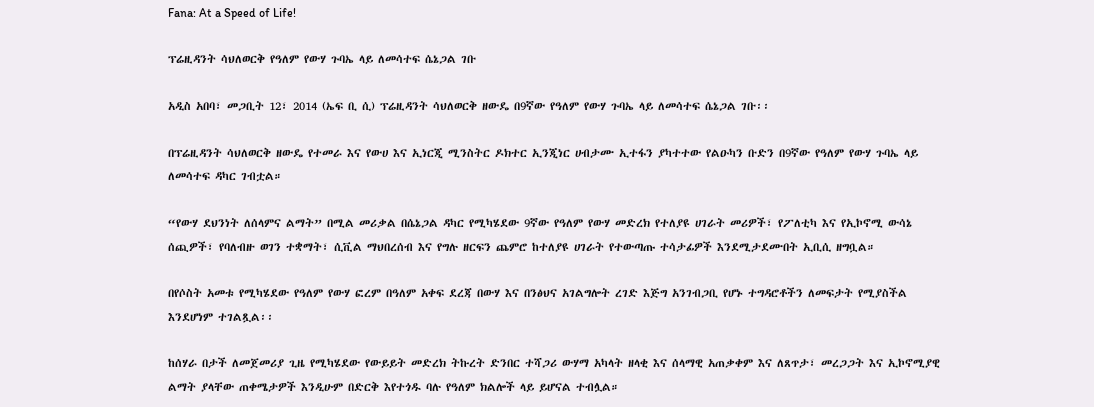Fana: At a Speed of Life!

ፕሬዚዳንት ሳህለወርቅ የዓለም የውሃ ጉባኤ ላይ ለመሳተፍ ሴኔጋል ገቡ

አዲስ አበባ፣ መጋቢት 12፣ 2014 (ኤፍ ቢ ሲ) ፕሬዚዳንት ሳህለወርቅ ዘውዴ በ9ኛው የዓለም የውሃ ጉባኤ ላይ ለመሳተፍ ሴኔጋል ገቡ፡፡

በፕሬዚዳንት ሳህለወርቅ ዘውዴ የተመራ እና የውሀ እና ኢነርጂ ሚንስትር ዶክተር ኢንጂነር ሀብታሙ ኢተፋን ያካተተው የልዑካን ቡድን በ9ኛው የዓለም የውሃ ጉባኤ ላይ ለመሳተፍ ዳካር ገብቷል።

“የውሃ ደህንነት ለሰላምና ልማት” በሚል መሪቃል በሴኔጋል ዳካር የሚካሄደው 9ኛው የዓለም የውሃ መድረክ የተለያዩ ሀገራት መሪዎች፣ የፖለቲካ እና የኢኮኖሚ ውሳኔ ሰጪዎች፣ የባለብዙ ወገን ተቋማት፣ ሲቪል ማህበረሰብ እና የግሉ ዘርፍን ጨምሮ ከተለያዩ ሀገራት የተውጣጡ ተሳታፊዎች እንደሚታደሙበት ኢቢሲ ዘግቧል።

በየሶስት አመቱ የሚካሄደው የዓለም የውሃ ፎረም በዓለም አቀፍ ደረጃ በውሃ እና በንፅህና አገልግሎት ረገድ እጅግ አንገብጋቢ የሆኑ ተግዳሮቶችን ለመፍታት የሚያስችል እንደሆነም ተገልጿል፡፡

ከሰሃራ በታች ለመጀመሪያ ጊዜ የሚካሄደው የውይይት መድረክ ትኩረት ድንበር ተሻጋሪ ውሃማ አካላት ዘላቂ እና ሰላማዊ አጠቃቀም እና ለጸጥታ፣ መረጋጋት እና ኢኮኖሚያዊ ልማት ያላቸው ጠቀሜታዎች እንዲሁም በድርቅ እየተጎዱ ባሉ የዓለም ክልሎች ላይ ይሆናል ተብሏል።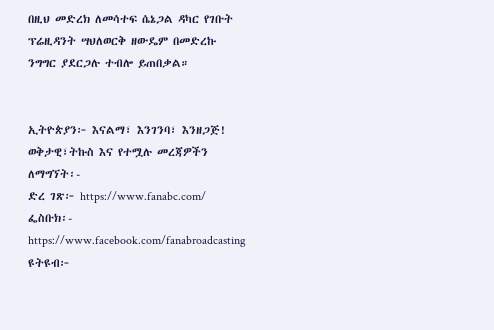በዚህ መድረክ ለመሳተፍ ሴኔጋል ዳካር የገቡት ፕሬዚዳንት ሣህለወርቅ ዘውዴም በመድረኩ ንግግር ያደርጋሉ ተብሎ ይጠበቃል።


ኢትዮጵያን፦ እናልማ፣ እንገንባ፣ እንዘጋጅ!
ወቅታዊ፣ትኩስ እና የተሟሉ መረጃዎችን ለማግኘት፡-
ድረ ገጽ፦ https://www.fanabc.com/
ፌስቡክ፡- https://www.facebook.com/fanabroadcasting
ዩትዩብ፦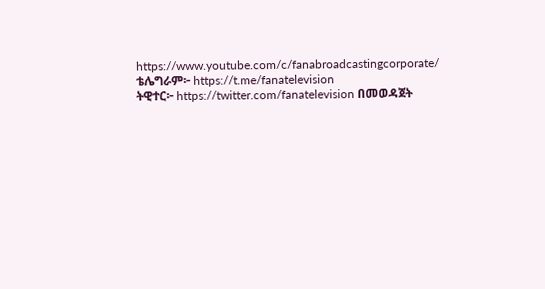https://www.youtube.com/c/fanabroadcastingcorporate/
ቴሌግራም፦ https://t.me/fanatelevision
ትዊተር፦ https://twitter.com/fanatelevision በመወዳጀት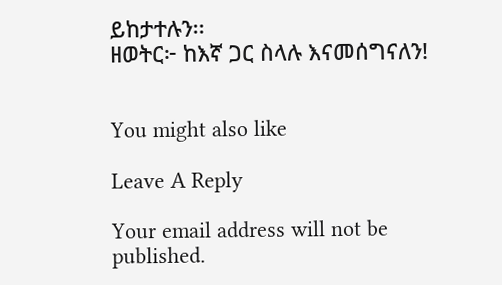ይከታተሉን፡፡
ዘወትር፦ ከእኛ ጋር ስላሉ እናመሰግናለን!


You might also like

Leave A Reply

Your email address will not be published.